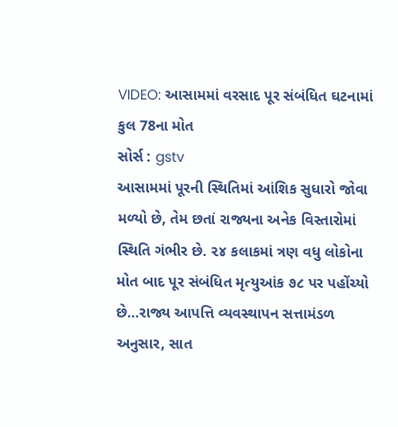VIDEO: આસામમાં વરસાદ પૂર સંબંધિત ઘટનામાં કુલ 78ના મોત
સોર્સ : gstv
આસામમાં પૂરની સ્થિતિમાં આંશિક સુધારો જોવા મળ્યો છે, તેમ છતાં રાજ્યના અનેક વિસ્તારોમાં સ્થિતિ ગંભીર છે. ૨૪ કલાકમાં ત્રણ વધુ લોકોના મોત બાદ પૂર સંબંધિત મૃત્યુઆંક ૭૮ પર પહોંચ્યો છે...રાજ્ય આપત્તિ વ્યવસ્થાપન સત્તામંડળ અનુસાર, સાત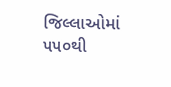જિલ્લાઓમાં ૫૫૦થી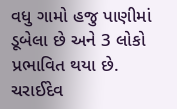વધુ ગામો હજુ પાણીમાં ડૂબેલા છે અને 3 લોકો પ્રભાવિત થયા છે. ચરાઈદેવ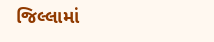જિલ્લામાં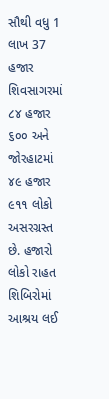સૌથી વધુ 1 લાખ 37 હજાર શિવસાગરમાં ૮૪ હજાર ૬૦૦ અને જોરહાટમાં ૪૯ હજાર ૯૧૧ લોકો અસરગ્રસ્ત છે. હજારો લોકો રાહત શિબિરોમાં આશ્રય લઈ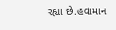રહ્યા છે.હવામાન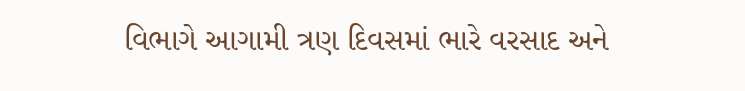વિભાગે આગામી ત્રણ દિવસમાં ભારે વરસાદ અને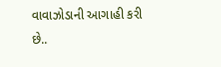વાવાઝોડાની આગાહી કરી છે..